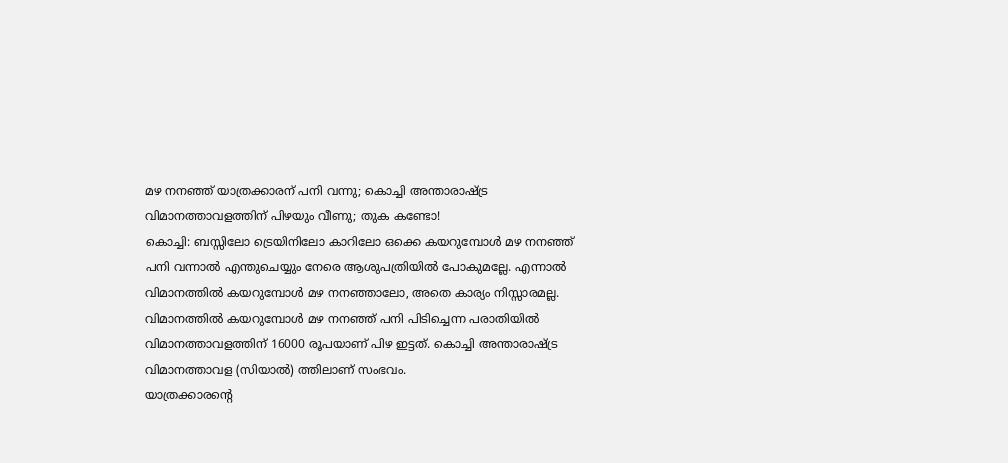മഴ നനഞ്ഞ് യാത്രക്കാരന് പനി വന്നു; കൊച്ചി അന്താരാഷ്ട്ര വിമാനത്താവളത്തിന് പിഴയും വീണു; തുക കണ്ടോ!
കൊച്ചി: ബസ്സിലോ ട്രെയിനിലോ കാറിലോ ഒക്കെ കയറുമ്പോൾ മഴ നനഞ്ഞ് പനി വന്നാൽ എന്തുചെയ്യും നേരെ ആശുപത്രിയിൽ പോകുമല്ലേ. എന്നാൽ വിമാനത്തിൽ കയറുമ്പോൾ മഴ നനഞ്ഞാലോ, അതെ കാര്യം നിസ്സാരമല്ല. വിമാനത്തിൽ കയറുമ്പോൾ മഴ നനഞ്ഞ് പനി പിടിച്ചെന്ന പരാതിയിൽ വിമാനത്താവളത്തിന് 16000 രൂപയാണ് പിഴ ഇട്ടത്. കൊച്ചി അന്താരാഷ്ട്ര വിമാനത്താവള (സിയാൽ) ത്തിലാണ് സംഭവം.
യാത്രക്കാരന്റെ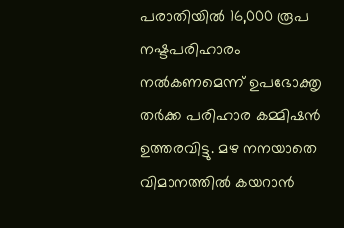പരാതിയിൽ 16,000 രൂപ നഷ്ടപരിഹാരം നൽകണമെന്ന് ഉപഭോക്തൃ തർക്ക പരിഹാര കമ്മിഷൻ ഉത്തരവിട്ടു. മഴ നനയാതെ വിമാനത്തിൽ കയറാൻ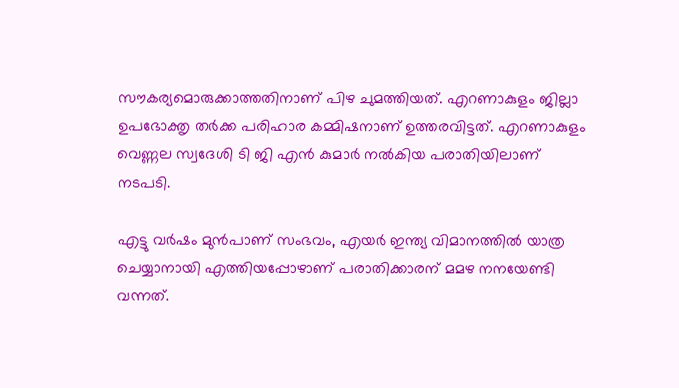സൗകര്യമൊരുക്കാത്തതിനാണ് പിഴ ചുമത്തിയത്. എറണാകുളം ജില്ലാ ഉപഭോക്തൃ തർക്ക പരിഹാര കമ്മിഷനാണ് ഉത്തരവിട്ടത്. എറണാകുളം വെണ്ണല സ്വദേശി ടി ജി എൻ കുമാർ നൽകിയ പരാതിയിലാണ് നടപടി.

എട്ടു വർഷം മുൻപാണ് സംഭവം, എയർ ഇന്ത്യ വിമാനത്തിൽ യാത്ര ചെയ്യാനായി എത്തിയപ്പോഴാണ് പരാതിക്കാരന് മമഴ നനയേണ്ടി വന്നത്.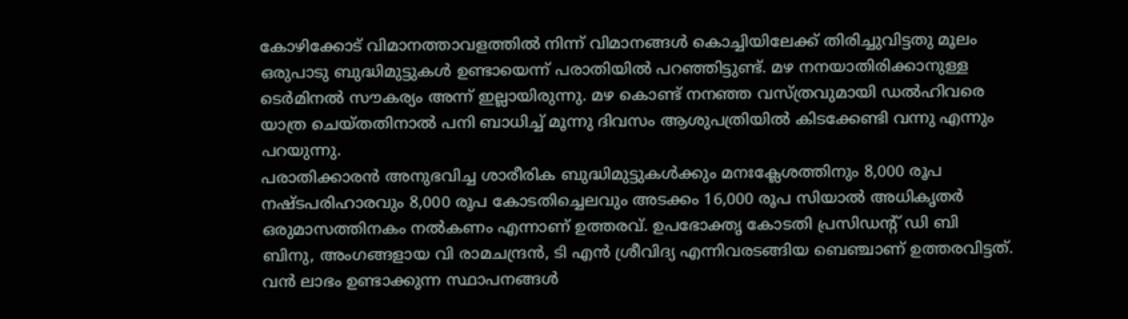കോഴിക്കോട് വിമാനത്താവളത്തിൽ നിന്ന് വിമാനങ്ങൾ കൊച്ചിയിലേക്ക് തിരിച്ചുവിട്ടതു മൂലം ഒരുപാടു ബുദ്ധിമുട്ടുകൾ ഉണ്ടായെന്ന് പരാതിയിൽ പറഞ്ഞിട്ടുണ്ട്. മഴ നനയാതിരിക്കാനുള്ള ടെർമിനൽ സൗകര്യം അന്ന് ഇല്ലായിരുന്നു. മഴ കൊണ്ട് നനഞ്ഞ വസ്ത്രവുമായി ഡൽഹിവരെ യാത്ര ചെയ്തതിനാൽ പനി ബാധിച്ച് മൂന്നു ദിവസം ആശുപത്രിയിൽ കിടക്കേണ്ടി വന്നു എന്നും പറയുന്നു.
പരാതിക്കാരൻ അനുഭവിച്ച ശാരീരിക ബുദ്ധിമുട്ടുകൾക്കും മനഃക്ലേശത്തിനും 8,000 രൂപ നഷ്ടപരിഹാരവും 8,000 രൂപ കോടതിച്ചെലവും അടക്കം 16,000 രൂപ സിയാൽ അധികൃതർ ഒരുമാസത്തിനകം നൽകണം എന്നാണ് ഉത്തരവ്. ഉപഭോക്തൃ കോടതി പ്രസിഡന്റ് ഡി ബി ബിനു, അംഗങ്ങളായ വി രാമചന്ദ്രൻ, ടി എൻ ശ്രീവിദ്യ എന്നിവരടങ്ങിയ ബെഞ്ചാണ് ഉത്തരവിട്ടത്.
വൻ ലാഭം ഉണ്ടാക്കുന്ന സ്ഥാപനങ്ങൾ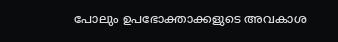പോലും ഉപഭോക്താക്കളുടെ അവകാശ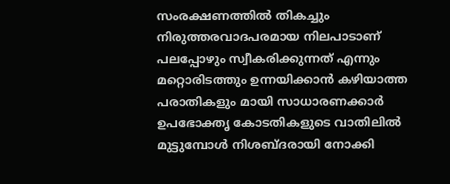സംരക്ഷണത്തിൽ തികച്ചും നിരുത്തരവാദപരമായ നിലപാടാണ് പലപ്പോഴും സ്വീകരിക്കുന്നത് എന്നും മറ്റൊരിടത്തും ഉന്നയിക്കാൻ കഴിയാത്ത പരാതികളും മായി സാധാരണക്കാർ ഉപഭോക്തൃ കോടതികളുടെ വാതിലിൽ മുട്ടുമ്പോൾ നിശബ്ദരായി നോക്കി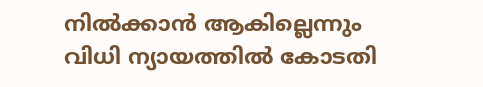നിൽക്കാൻ ആകില്ലെന്നും വിധി ന്യായത്തിൽ കോടതി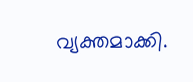വ്യക്തമാക്കി.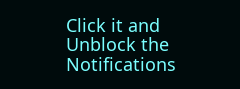Click it and Unblock the Notifications